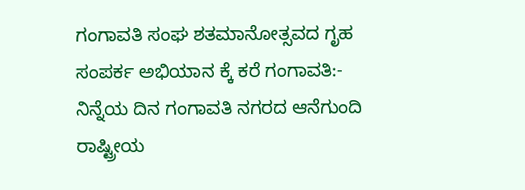ಗಂಗಾವತಿ ಸಂಘ ಶತಮಾನೋತ್ಸವದ ಗೃಹ ಸಂಪರ್ಕ ಅಭಿಯಾನ ಕ್ಕೆ ಕರೆ ಗಂಗಾವತಿ:- ನಿನ್ನೆಯ ದಿನ ಗಂಗಾವತಿ ನಗರದ ಆನೆಗುಂದಿ
ರಾಷ್ಟ್ರೀಯ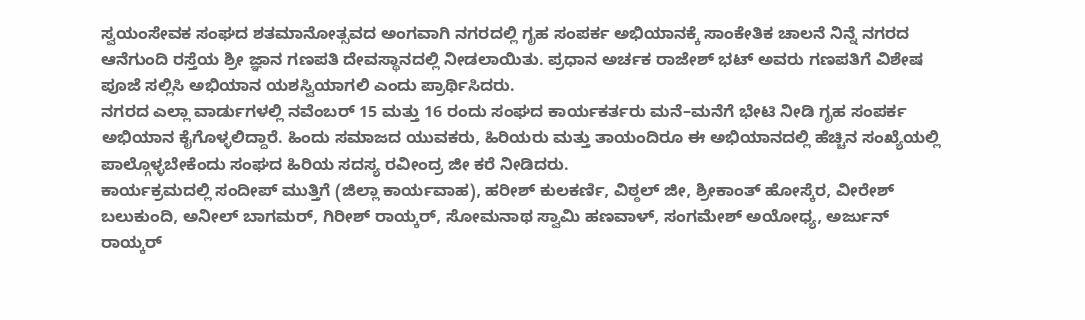ಸ್ವಯಂಸೇವಕ ಸಂಘದ ಶತಮಾನೋತ್ಸವದ ಅಂಗವಾಗಿ ನಗರದಲ್ಲಿ ಗೃಹ ಸಂಪರ್ಕ ಅಭಿಯಾನಕ್ಕೆ ಸಾಂಕೇತಿಕ ಚಾಲನೆ ನಿನ್ನೆ ನಗರದ ಆನೆಗುಂದಿ ರಸ್ತೆಯ ಶ್ರೀ ಜ್ಞಾನ ಗಣಪತಿ ದೇವಸ್ಥಾನದಲ್ಲಿ ನೀಡಲಾಯಿತು. ಪ್ರಧಾನ ಅರ್ಚಕ ರಾಜೇಶ್ ಭಟ್ ಅವರು ಗಣಪತಿಗೆ ವಿಶೇಷ ಪೂಜೆ ಸಲ್ಲಿಸಿ ಅಭಿಯಾನ ಯಶಸ್ವಿಯಾಗಲಿ ಎಂದು ಪ್ರಾರ್ಥಿಸಿದರು.
ನಗರದ ಎಲ್ಲಾ ವಾರ್ಡುಗಳಲ್ಲಿ ನವೆಂಬರ್ 15 ಮತ್ತು 16 ರಂದು ಸಂಘದ ಕಾರ್ಯಕರ್ತರು ಮನೆ–ಮನೆಗೆ ಭೇಟಿ ನೀಡಿ ಗೃಹ ಸಂಪರ್ಕ ಅಭಿಯಾನ ಕೈಗೊಳ್ಳಲಿದ್ದಾರೆ. ಹಿಂದು ಸಮಾಜದ ಯುವಕರು, ಹಿರಿಯರು ಮತ್ತು ತಾಯಂದಿರೂ ಈ ಅಭಿಯಾನದಲ್ಲಿ ಹೆಚ್ಚಿನ ಸಂಖ್ಯೆಯಲ್ಲಿ ಪಾಲ್ಗೊಳ್ಳಬೇಕೆಂದು ಸಂಘದ ಹಿರಿಯ ಸದಸ್ಯ ರವೀಂದ್ರ ಜೀ ಕರೆ ನೀಡಿದರು.
ಕಾರ್ಯಕ್ರಮದಲ್ಲಿ ಸಂದೀಪ್ ಮುತ್ತಿಗೆ (ಜಿಲ್ಲಾ ಕಾರ್ಯವಾಹ), ಹರೀಶ್ ಕುಲಕರ್ಣಿ, ವಿಠ್ಠಲ್ ಜೀ, ಶ್ರೀಕಾಂತ್ ಹೋಸ್ಕೆರ, ವೀರೇಶ್ ಬಲುಕುಂದಿ, ಅನೀಲ್ ಬಾಗಮರ್, ಗಿರೀಶ್ ರಾಯ್ಕರ್, ಸೋಮನಾಥ ಸ್ವಾಮಿ ಹಣವಾಳ್, ಸಂಗಮೇಶ್ ಅಯೋಧ್ಯ, ಅರ್ಜುನ್ ರಾಯ್ಕರ್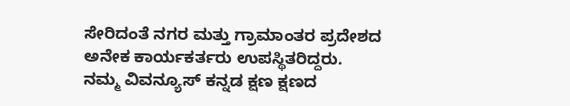ಸೇರಿದಂತೆ ನಗರ ಮತ್ತು ಗ್ರಾಮಾಂತರ ಪ್ರದೇಶದ ಅನೇಕ ಕಾರ್ಯಕರ್ತರು ಉಪಸ್ಥಿತರಿದ್ದರು.
ನಮ್ಮ ವಿವನ್ಯೂಸ್ ಕನ್ನಡ ಕ್ಷಣ ಕ್ಷಣದ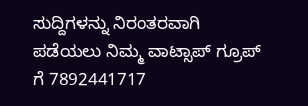ಸುದ್ದಿಗಳನ್ನು ನಿರಂತರವಾಗಿ ಪಡೆಯಲು ನಿಮ್ಮ ವಾಟ್ಸಾಪ್ ಗ್ರೂಪ್ ಗೆ 7892441717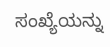ಸಂಖ್ಯೆಯನ್ನು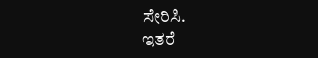ಸೇರಿಸಿ.
ಇತರೆ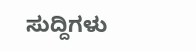ಸುದ್ದಿಗಳು